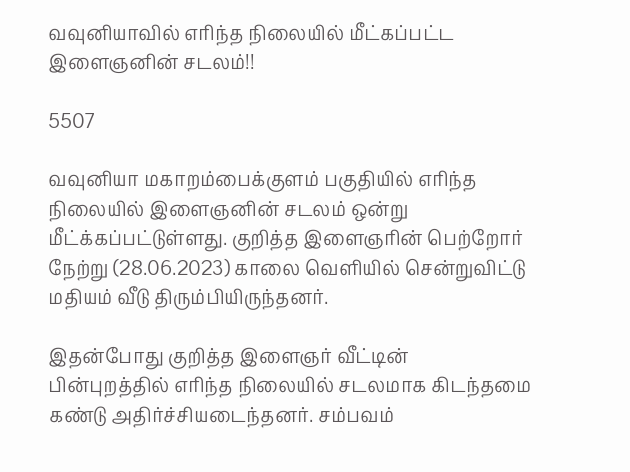வவுனியாவில் எரிந்த நிலையில் மீட்கப்பட்ட இளைஞனின் சடலம்!!

5507

வவுனியா மகாறம்பைக்குளம் பகுதியில் எரிந்த நிலையில் இளைஞனின் சடலம் ஒன்று மீட்க்கப்பட்டுள்ளது. குறித்த இளைஞரின் பெற்றோர் நேற்று (28.06.2023) காலை வெளியில் சென்றுவிட்டு மதியம் வீடு திரும்பியிருந்தனர்.

இதன்போது குறித்த இளைஞர் வீட்டின் பின்புறத்தில் எரிந்த நிலையில் சடலமாக கிடந்தமை கண்டு அதிர்ச்சியடைந்தனர். சம்பவம்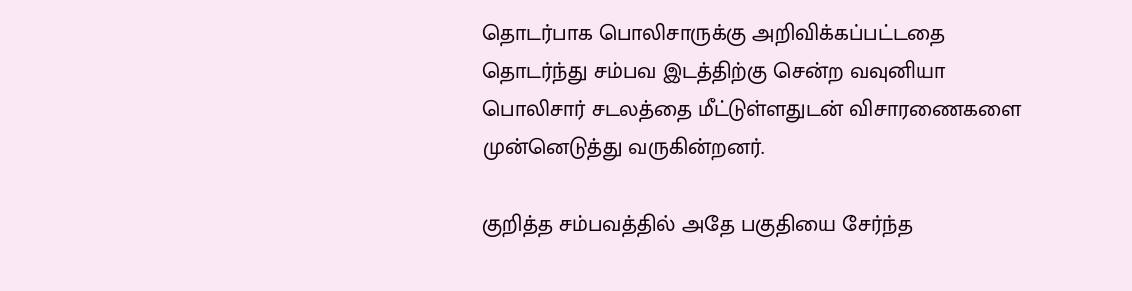தொடர்பாக பொலிசாருக்கு அறிவிக்கப்பட்டதை தொடர்ந்து சம்பவ இடத்திற்கு சென்ற வவுனியா பொலிசார் சடலத்தை மீட்டுள்ளதுடன் விசாரணைகளை முன்னெடுத்து வருகின்றனர்.

குறித்த சம்பவத்தில் அதே பகுதியை சேர்ந்த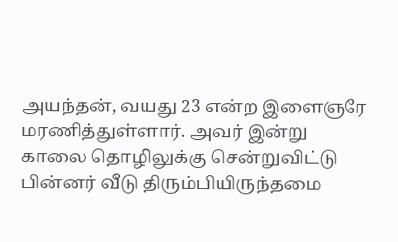அயந்தன், வயது 23 என்ற இளைஞரே மரணித்துள்ளார். அவர் இன்று காலை தொழிலுக்கு சென்றுவிட்டு பின்னர் வீடு திரும்பியிருந்தமை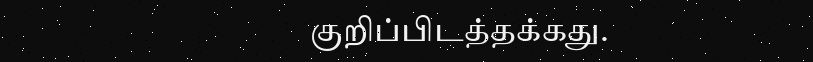குறிப்பிடத்தக்கது.